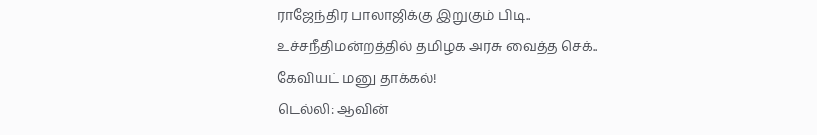ராஜேந்திர பாலாஜிக்கு இறுகும் பிடி.. உச்சநீதிமன்றத்தில் தமிழக அரசு வைத்த செக்.. கேவியட் மனு தாக்கல்!
டெல்லி: ஆவின்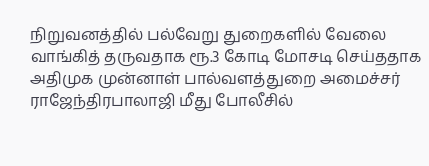நிறுவனத்தில் பல்வேறு துறைகளில் வேலை வாங்கித் தருவதாக ரூ.3 கோடி மோசடி செய்ததாக அதிமுக முன்னாள் பால்வளத்துறை அமைச்சர் ராஜேந்திரபாலாஜி மீது போலீசில்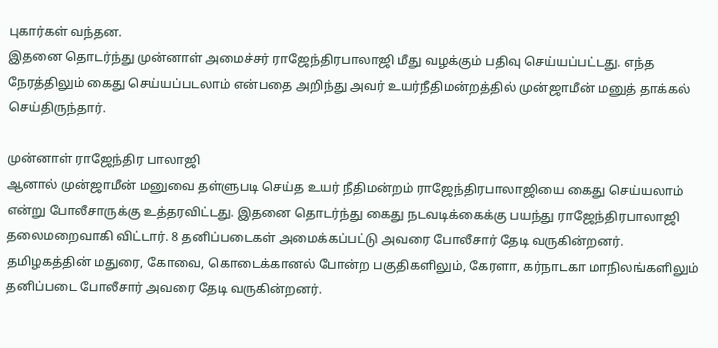புகார்கள் வந்தன.
இதனை தொடர்ந்து முன்னாள் அமைச்சர் ராஜேந்திரபாலாஜி மீது வழக்கும் பதிவு செய்யப்பட்டது. எந்த நேரத்திலும் கைது செய்யப்படலாம் என்பதை அறிந்து அவர் உயர்நீதிமன்றத்தில் முன்ஜாமீன் மனுத் தாக்கல் செய்திருந்தார்.

முன்னாள் ராஜேந்திர பாலாஜி
ஆனால் முன்ஜாமீன் மனுவை தள்ளுபடி செய்த உயர் நீதிமன்றம் ராஜேந்திரபாலாஜியை கைது செய்யலாம் என்று போலீசாருக்கு உத்தரவிட்டது. இதனை தொடர்ந்து கைது நடவடிக்கைக்கு பயந்து ராஜேந்திரபாலாஜி தலைமறைவாகி விட்டார். 8 தனிப்படைகள் அமைக்கப்பட்டு அவரை போலீசார் தேடி வருகின்றனர். தமிழகத்தின் மதுரை, கோவை, கொடைக்கானல் போன்ற பகுதிகளிலும், கேரளா, கர்நாடகா மாநிலங்களிலும் தனிப்படை போலீசார் அவரை தேடி வருகின்றனர்.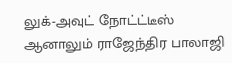லுக்-அவுட் நோட்ட்டீஸ்
ஆனாலும் ராஜேந்திர பாலாஜி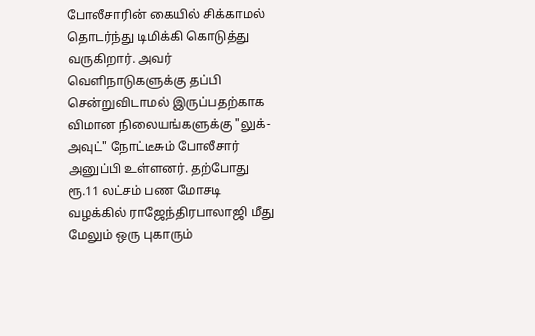போலீசாரின் கையில் சிக்காமல் தொடர்ந்து டிமிக்கி கொடுத்து வருகிறார். அவர் வெளிநாடுகளுக்கு தப்பி சென்றுவிடாமல் இருப்பதற்காக விமான நிலையங்களுக்கு "லுக்-அவுட்" நோட்டீசும் போலீசார் அனுப்பி உள்ளனர். தற்போது ரூ.11 லட்சம் பண மோசடி வழக்கில் ராஜேந்திரபாலாஜி மீது மேலும் ஒரு புகாரும்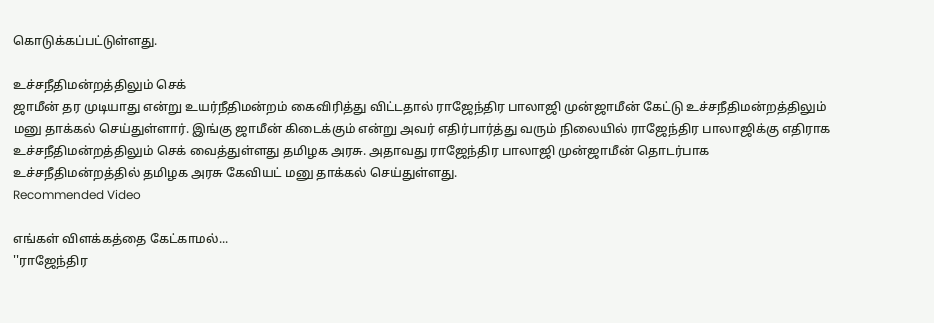கொடுக்கப்பட்டுள்ளது.

உச்சநீதிமன்றத்திலும் செக்
ஜாமீன் தர முடியாது என்று உயர்நீதிமன்றம் கைவிரித்து விட்டதால் ராஜேந்திர பாலாஜி முன்ஜாமீன் கேட்டு உச்சநீதிமன்றத்திலும் மனு தாக்கல் செய்துள்ளார். இங்கு ஜாமீன் கிடைக்கும் என்று அவர் எதிர்பார்த்து வரும் நிலையில் ராஜேந்திர பாலாஜிக்கு எதிராக உச்சநீதிமன்றத்திலும் செக் வைத்துள்ளது தமிழக அரசு. அதாவது ராஜேந்திர பாலாஜி முன்ஜாமீன் தொடர்பாக உச்சநீதிமன்றத்தில் தமிழக அரசு கேவியட் மனு தாக்கல் செய்துள்ளது.
Recommended Video

எங்கள் விளக்கத்தை கேட்காமல்...
''ராஜேந்திர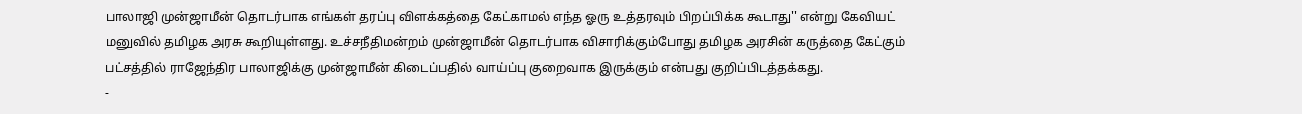பாலாஜி முன்ஜாமீன் தொடர்பாக எங்கள் தரப்பு விளக்கத்தை கேட்காமல் எந்த ஓரு உத்தரவும் பிறப்பிக்க கூடாது'' என்று கேவியட் மனுவில் தமிழக அரசு கூறியுள்ளது. உச்சநீதிமன்றம் முன்ஜாமீன் தொடர்பாக விசாரிக்கும்போது தமிழக அரசின் கருத்தை கேட்கும் பட்சத்தில் ராஜேந்திர பாலாஜிக்கு முன்ஜாமீன் கிடைப்பதில் வாய்ப்பு குறைவாக இருக்கும் என்பது குறிப்பிடத்தக்கது.
-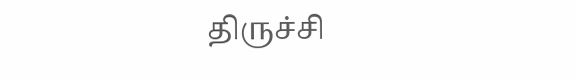திருச்சி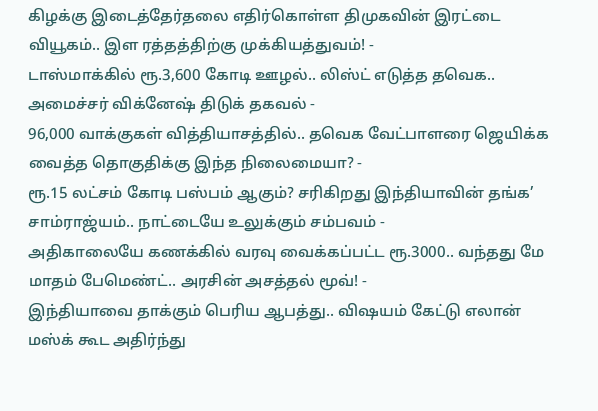கிழக்கு இடைத்தேர்தலை எதிர்கொள்ள திமுகவின் இரட்டை வியூகம்.. இள ரத்தத்திற்கு முக்கியத்துவம்! -
டாஸ்மாக்கில் ரூ.3,600 கோடி ஊழல்.. லிஸ்ட் எடுத்த தவெக.. அமைச்சர் விக்னேஷ் திடுக் தகவல் -
96,000 வாக்குகள் வித்தியாசத்தில்.. தவெக வேட்பாளரை ஜெயிக்க வைத்த தொகுதிக்கு இந்த நிலைமையா? -
ரூ.15 லட்சம் கோடி பஸ்பம் ஆகும்? சரிகிறது இந்தியாவின் தங்க’ சாம்ராஜ்யம்.. நாட்டையே உலுக்கும் சம்பவம் -
அதிகாலையே கணக்கில் வரவு வைக்கப்பட்ட ரூ.3000.. வந்தது மே மாதம் பேமெண்ட்.. அரசின் அசத்தல் மூவ்! -
இந்தியாவை தாக்கும் பெரிய ஆபத்து.. விஷயம் கேட்டு எலான் மஸ்க் கூட அதிர்ந்து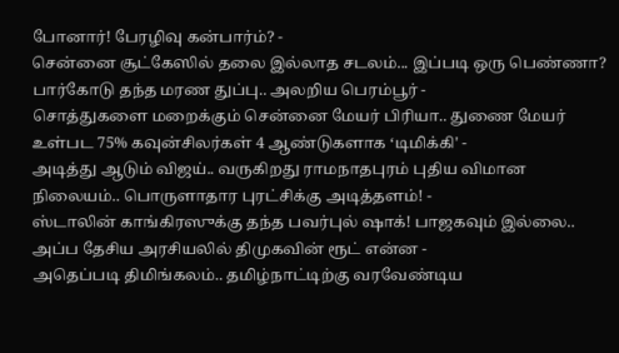போனார்! பேரழிவு கன்பார்ம்? -
சென்னை சூட்கேஸில் தலை இல்லாத சடலம்... இப்படி ஒரு பெண்ணா? பார்கோடு தந்த மரண துப்பு.. அலறிய பெரம்பூர் -
சொத்துகளை மறைக்கும் சென்னை மேயர் பிரியா.. துணை மேயர் உள்பட 75% கவுன்சிலர்கள் 4 ஆண்டுகளாக ‘டிமிக்கி' -
அடித்து ஆடும் விஜய்.. வருகிறது ராமநாதபுரம் புதிய விமான நிலையம்.. பொருளாதார புரட்சிக்கு அடித்தளம்! -
ஸ்டாலின் காங்கிரஸுக்கு தந்த பவர்புல் ஷாக்! பாஜகவும் இல்லை.. அப்ப தேசிய அரசியலில் திமுகவின் ரூட் என்ன -
அதெப்படி திமிங்கலம்.. தமிழ்நாட்டிற்கு வரவேண்டிய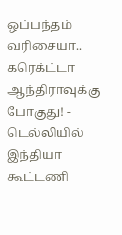ஒப்பந்தம் வரிசையா.. கரெக்ட்டா ஆந்திராவுக்கு போகுது! -
டெல்லியில் இந்தியா கூட்டணி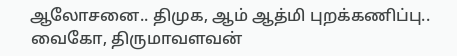ஆலோசனை.. திமுக, ஆம் ஆத்மி புறக்கணிப்பு.. வைகோ, திருமாவளவன்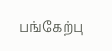பங்கேற்பு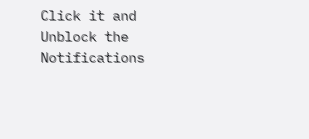Click it and Unblock the Notifications